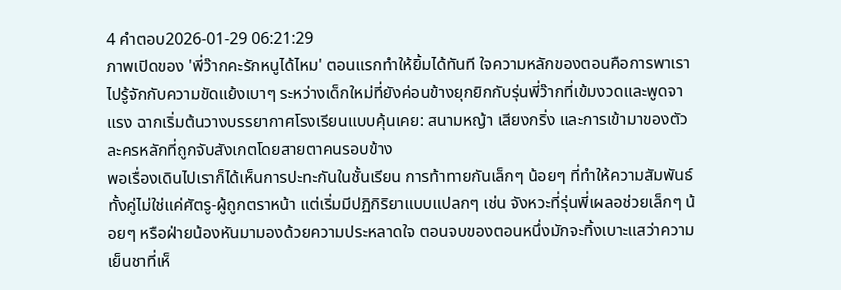4 คำตอบ2026-01-29 06:21:29
ภาพเปิดของ 'พี่ว๊ากคะรักหนูได้ไหม' ตอนแรกทำให้ยิ้มได้ทันที ใจความหลักของตอนคือการพาเราไปรู้จักกับความขัดแย้งเบาๆ ระหว่างเด็กใหม่ที่ยังค่อนข้างยุกยิกกับรุ่นพี่ว๊ากที่เข้มงวดและพูดจาแรง ฉากเริ่มต้นวางบรรยากาศโรงเรียนแบบคุ้นเคย: สนามหญ้า เสียงกริ่ง และการเข้ามาของตัวละครหลักที่ถูกจับสังเกตโดยสายตาคนรอบข้าง
พอเรื่องเดินไปเราก็ได้เห็นการปะทะกันในชั้นเรียน การท้าทายกันเล็กๆ น้อยๆ ที่ทำให้ความสัมพันธ์ทั้งคู่ไม่ใช่แค่ศัตรู-ผู้ถูกตราหน้า แต่เริ่มมีปฏิกิริยาแบบแปลกๆ เช่น จังหวะที่รุ่นพี่เผลอช่วยเล็กๆ น้อยๆ หรือฝ่ายน้องหันมามองด้วยความประหลาดใจ ตอนจบของตอนหนึ่งมักจะทิ้งเบาะแสว่าความเย็นชาที่เห็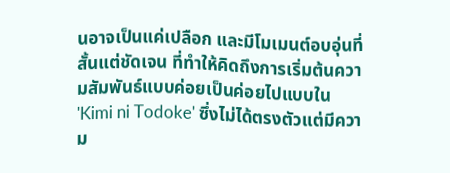นอาจเป็นแค่เปลือก และมีโมเมนต์อบอุ่นที่สั้นแต่ชัดเจน ที่ทำให้คิดถึงการเริ่มต้นความสัมพันธ์แบบค่อยเป็นค่อยไปแบบใน 'Kimi ni Todoke' ซึ่งไม่ได้ตรงตัวแต่มีความ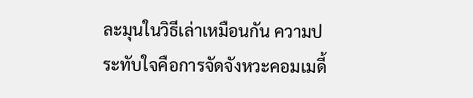ละมุนในวิธีเล่าเหมือนกัน ความประทับใจคือการจัดจังหวะคอมเมดี้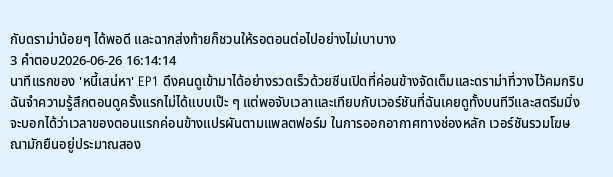กับดราม่าน้อยๆ ได้พอดี และฉากส่งท้ายก็ชวนให้รอตอนต่อไปอย่างไม่เบาบาง
3 คำตอบ2026-06-26 16:14:14
นาทีแรกของ 'หนี้เสน่หา' EP1 ดึงคนดูเข้ามาได้อย่างรวดเร็วด้วยซีนเปิดที่ค่อนข้างจัดเต็มและดราม่าที่วางไว้คมกริบ
ฉันจำความรู้สึกตอนดูครั้งแรกไม่ได้แบบเป๊ะ ๆ แต่พอจับเวลาและเทียบกับเวอร์ชันที่ฉันเคยดูทั้งบนทีวีและสตรีมมิ่ง จะบอกได้ว่าเวลาของตอนแรกค่อนข้างแปรผันตามแพลตฟอร์ม ในการออกอากาศทางช่องหลัก เวอร์ชันรวมโฆษณามักยืนอยู่ประมาณสอง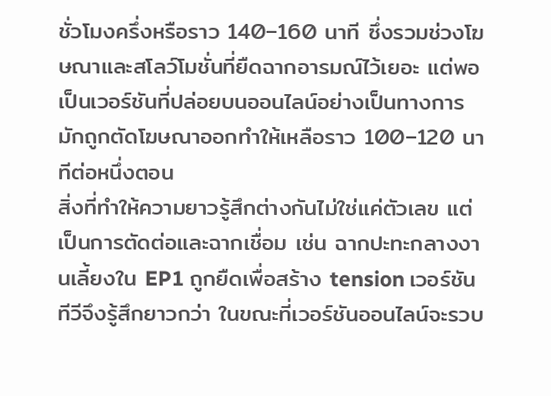ชั่วโมงครึ่งหรือราว 140–160 นาที ซึ่งรวมช่วงโฆษณาและสโลว์โมชั่นที่ยืดฉากอารมณ์ไว้เยอะ แต่พอเป็นเวอร์ชันที่ปล่อยบนออนไลน์อย่างเป็นทางการ มักถูกตัดโฆษณาออกทำให้เหลือราว 100–120 นาทีต่อหนึ่งตอน
สิ่งที่ทำให้ความยาวรู้สึกต่างกันไม่ใช่แค่ตัวเลข แต่เป็นการตัดต่อและฉากเชื่อม เช่น ฉากปะทะกลางงานเลี้ยงใน EP1 ถูกยืดเพื่อสร้าง tension เวอร์ชันทีวีจึงรู้สึกยาวกว่า ในขณะที่เวอร์ชันออนไลน์จะรวบ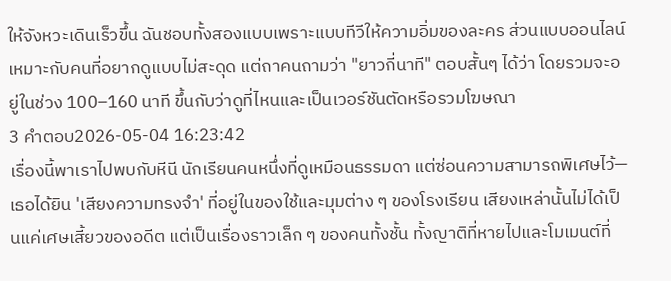ให้จังหวะเดินเร็วขึ้น ฉันชอบทั้งสองแบบเพราะแบบทีวีให้ความอิ่มของละคร ส่วนแบบออนไลน์เหมาะกับคนที่อยากดูแบบไม่สะดุด แต่ถาคนถามว่า "ยาวกี่นาที" ตอบสั้นๆ ได้ว่า โดยรวมจะอยู่ในช่วง 100–160 นาที ขึ้นกับว่าดูที่ไหนและเป็นเวอร์ชันตัดหรือรวมโฆษณา
3 คำตอบ2026-05-04 16:23:42
เรื่องนี้พาเราไปพบกับหีนี นักเรียนคนหนึ่งที่ดูเหมือนธรรมดา แต่ซ่อนความสามารถพิเศษไว้—เธอได้ยิน 'เสียงความทรงจำ' ที่อยู่ในของใช้และมุมต่าง ๆ ของโรงเรียน เสียงเหล่านั้นไม่ได้เป็นแค่เศษเสี้ยวของอดีต แต่เป็นเรื่องราวเล็ก ๆ ของคนทั้งชั้น ทั้งญาติที่หายไปและโมเมนต์ที่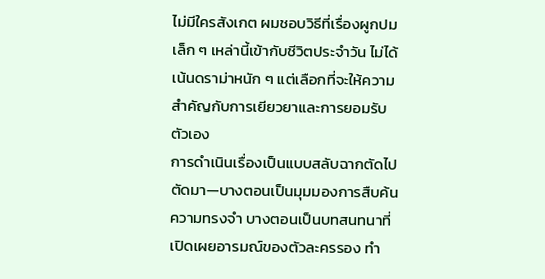ไม่มีใครสังเกต ผมชอบวิธีที่เรื่องผูกปมเล็ก ๆ เหล่านี้เข้ากับชีวิตประจำวัน ไม่ได้เน้นดราม่าหนัก ๆ แต่เลือกที่จะให้ความสำคัญกับการเยียวยาและการยอมรับตัวเอง
การดำเนินเรื่องเป็นแบบสลับฉากตัดไปตัดมา—บางตอนเป็นมุมมองการสืบค้นความทรงจำ บางตอนเป็นบทสนทนาที่เปิดเผยอารมณ์ของตัวละครรอง ทำ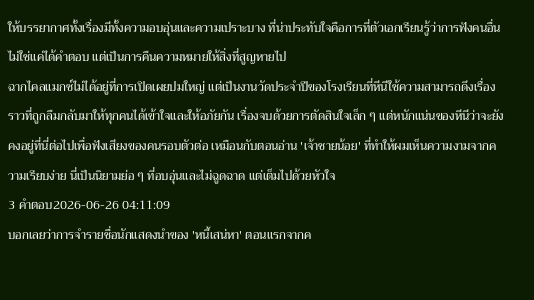ให้บรรยากาศทั้งเรื่องมีทั้งความอบอุ่นและความเปราะบาง ที่น่าประทับใจคือการที่ตัวเอกเรียนรู้ว่าการฟังคนอื่นไม่ใช่แค่ได้คำตอบ แต่เป็นการคืนความหมายให้สิ่งที่สูญหายไป
ฉากไคลแมกซ์ไม่ได้อยู่ที่การเปิดเผยปมใหญ่ แต่เป็นงานวัดประจำปีของโรงเรียนที่หีนีใช้ความสามารถดึงเรื่องราวที่ถูกลืมกลับมาให้ทุกคนได้เข้าใจและให้อภัยกัน เรื่องจบด้วยการตัดสินใจเล็ก ๆ แต่หนักแน่นของหีนีว่าจะยังคงอยู่ที่นี่ต่อไปเพื่อฟังเสียงของคนรอบตัวต่อ เหมือนกับตอนอ่าน 'เจ้าชายน้อย' ที่ทำให้ผมเห็นความงามจากความเรียบง่าย นี่เป็นนิยามย่อ ๆ ที่อบอุ่นและไม่ฉูดฉาด แต่เต็มไปด้วยหัวใจ
3 คำตอบ2026-06-26 04:11:09
บอกเลยว่าการจำรายชื่อนักแสดงนำของ 'หนี้เสน่หา' ตอนแรกจากค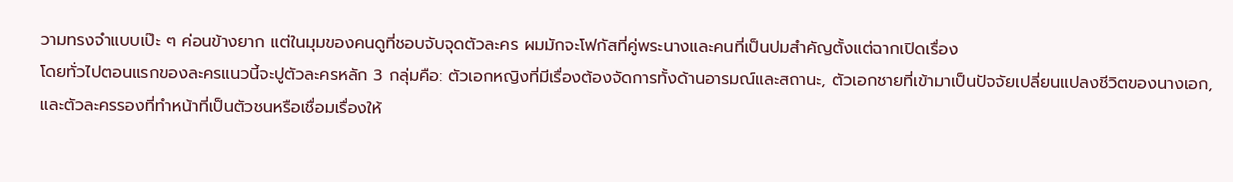วามทรงจำแบบเป๊ะ ๆ ค่อนข้างยาก แต่ในมุมของคนดูที่ชอบจับจุดตัวละคร ผมมักจะโฟกัสที่คู่พระนางและคนที่เป็นปมสำคัญตั้งแต่ฉากเปิดเรื่อง
โดยทั่วไปตอนแรกของละครแนวนี้จะปูตัวละครหลัก 3 กลุ่มคือ: ตัวเอกหญิงที่มีเรื่องต้องจัดการทั้งด้านอารมณ์และสถานะ, ตัวเอกชายที่เข้ามาเป็นปัจจัยเปลี่ยนแปลงชีวิตของนางเอก, และตัวละครรองที่ทำหน้าที่เป็นตัวชนหรือเชื่อมเรื่องให้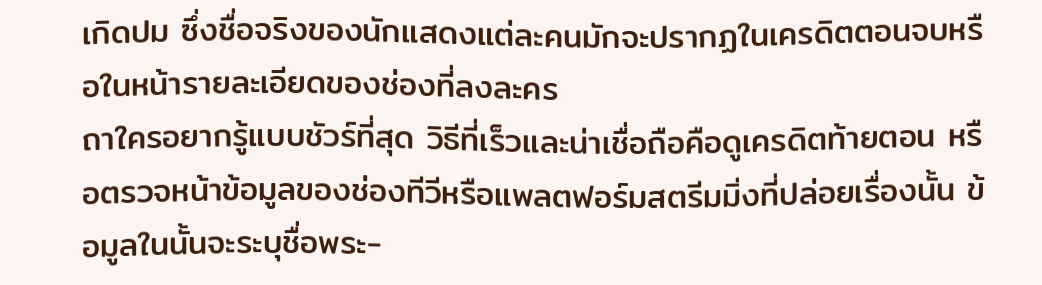เกิดปม ซึ่งชื่อจริงของนักแสดงแต่ละคนมักจะปรากฏในเครดิตตอนจบหรือในหน้ารายละเอียดของช่องที่ลงละคร
ถาใครอยากรู้แบบชัวร์ที่สุด วิธีที่เร็วและน่าเชื่อถือคือดูเครดิตท้ายตอน หรือตรวจหน้าข้อมูลของช่องทีวีหรือแพลตฟอร์มสตรีมมิ่งที่ปล่อยเรื่องนั้น ข้อมูลในนั้นจะระบุชื่อพระ-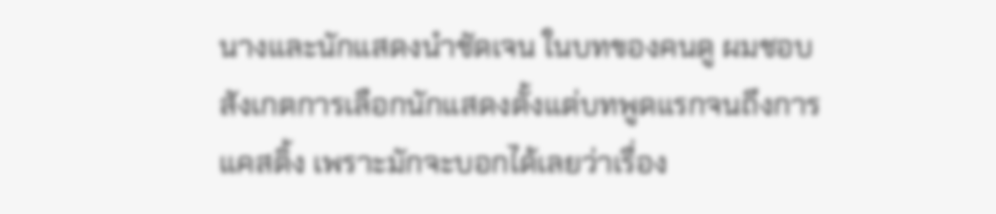นางและนักแสดงนำชัดเจน ในบทของคนดู ผมชอบสังเกตการเลือกนักแสดงตั้งแต่บทพูดแรกจนถึงการแคสติ้ง เพราะมักจะบอกได้เลยว่าเรื่อง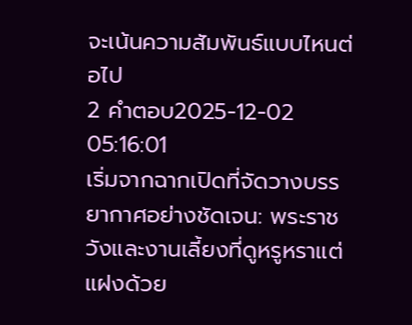จะเน้นความสัมพันธ์แบบไหนต่อไป
2 คำตอบ2025-12-02 05:16:01
เริ่มจากฉากเปิดที่จัดวางบรรยากาศอย่างชัดเจน: พระราชวังและงานเลี้ยงที่ดูหรูหราแต่แฝงด้วย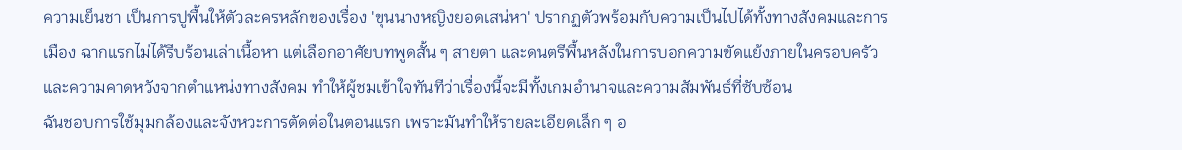ความเย็นชา เป็นการปูพื้นให้ตัวละครหลักของเรื่อง 'ขุนนางหญิงยอดเสน่หา' ปรากฏตัวพร้อมกับความเป็นไปได้ทั้งทางสังคมและการเมือง ฉากแรกไม่ได้รีบร้อนเล่าเนื้อหา แต่เลือกอาศัยบทพูดสั้น ๆ สายตา และดนตรีพื้นหลังในการบอกความขัดแย้งภายในครอบครัวและความคาดหวังจากตำแหน่งทางสังคม ทำให้ผู้ชมเข้าใจทันทีว่าเรื่องนี้จะมีทั้งเกมอำนาจและความสัมพันธ์ที่ซับซ้อน
ฉันชอบการใช้มุมกล้องและจังหวะการตัดต่อในตอนแรก เพราะมันทำให้รายละเอียดเล็ก ๆ อ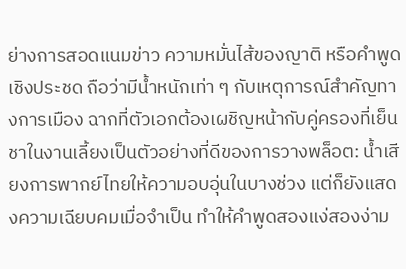ย่างการสอดแนมข่าว ความหมั่นไส้ของญาติ หรือคำพูดเชิงประชด ถือว่ามีน้ำหนักเท่า ๆ กับเหตุการณ์สำคัญทางการเมือง ฉากที่ตัวเอกต้องเผชิญหน้ากับคู่ครองที่เย็นชาในงานเลี้ยงเป็นตัวอย่างที่ดีของการวางพล็อต: น้ำเสียงการพากย์ไทยให้ความอบอุ่นในบางช่วง แต่ก็ยังแสดงความเฉียบคมเมื่อจำเป็น ทำให้คำพูดสองแง่สองง่าม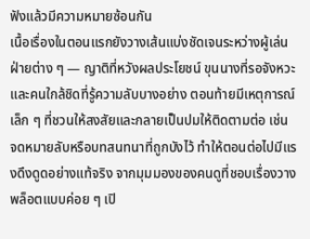ฟังแล้วมีความหมายซ้อนกัน
เนื้อเรื่องในตอนแรกยังวางเส้นแบ่งชัดเจนระหว่างผู้เล่นฝ่ายต่าง ๆ — ญาติที่หวังผลประโยชน์ ขุนนางที่รอจังหวะ และคนใกล้ชิดที่รู้ความลับบางอย่าง ตอนท้ายมีเหตุการณ์เล็ก ๆ ที่ชวนให้สงสัยและกลายเป็นปมให้ติดตามต่อ เช่น จดหมายลับหรือบทสนทนาที่ถูกบังไว้ ทำให้ตอนต่อไปมีแรงดึงดูดอย่างแท้จริง จากมุมมองของคนดูที่ชอบเรื่องวางพล็อตแบบค่อย ๆ เปิ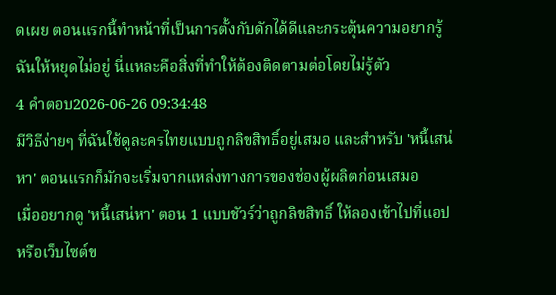ดเผย ตอนแรกนี้ทำหน้าที่เป็นการตั้งกับดักได้ดีและกระตุ้นความอยากรู้ฉันให้หยุดไม่อยู่ นี่แหละคือสิ่งที่ทำให้ต้องติดตามต่อโดยไม่รู้ตัว
4 คำตอบ2026-06-26 09:34:48
มีวิธีง่ายๆ ที่ฉันใช้ดูละครไทยแบบถูกลิขสิทธิ์อยู่เสมอ และสำหรับ 'หนี้เสน่หา' ตอนแรกก็มักจะเริ่มจากแหล่งทางการของช่องผู้ผลิตก่อนเสมอ
เมื่ออยากดู 'หนี้เสน่หา' ตอน 1 แบบชัวร์ว่าถูกลิขสิทธิ์ ให้ลองเข้าไปที่แอปหรือเว็บไซต์ข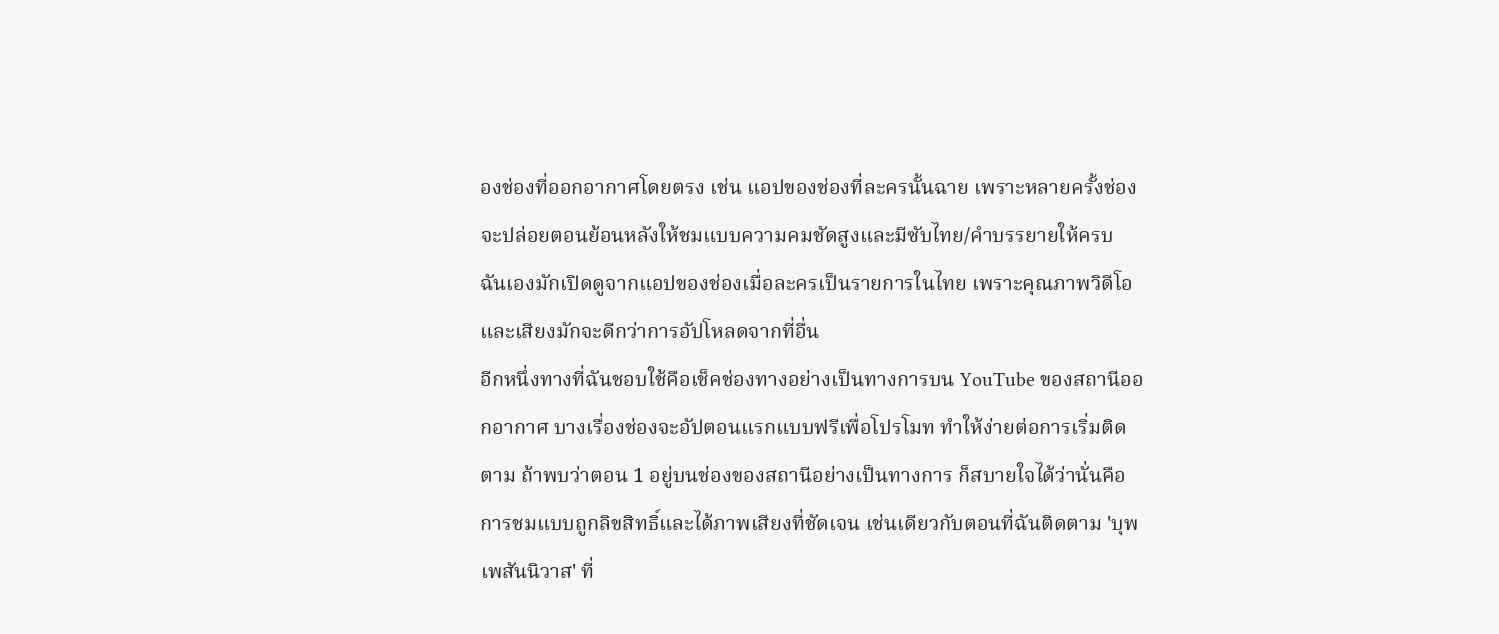องช่องที่ออกอากาศโดยตรง เช่น แอปของช่องที่ละครนั้นฉาย เพราะหลายครั้งช่องจะปล่อยตอนย้อนหลังให้ชมแบบความคมชัดสูงและมีซับไทย/คำบรรยายให้ครบ ฉันเองมักเปิดดูจากแอปของช่องเมื่อละครเป็นรายการในไทย เพราะคุณภาพวิดีโอและเสียงมักจะดีกว่าการอัปโหลดจากที่อื่น
อีกหนึ่งทางที่ฉันชอบใช้คือเช็คช่องทางอย่างเป็นทางการบน YouTube ของสถานีออกอากาศ บางเรื่องช่องจะอัปตอนแรกแบบฟรีเพื่อโปรโมท ทำให้ง่ายต่อการเริ่มติดตาม ถ้าพบว่าตอน 1 อยู่บนช่องของสถานีอย่างเป็นทางการ ก็สบายใจได้ว่านั่นคือการชมแบบถูกลิขสิทธิ์และได้ภาพเสียงที่ชัดเจน เช่นเดียวกับตอนที่ฉันติดตาม 'บุพเพสันนิวาส' ที่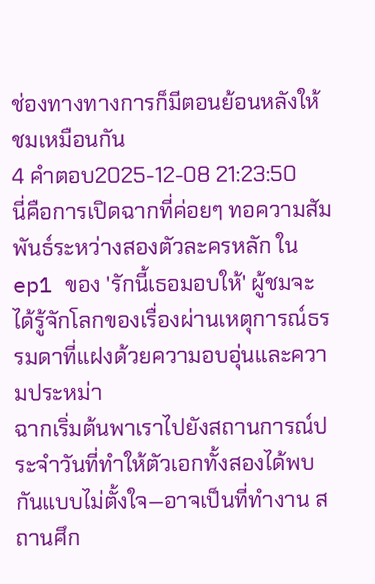ช่องทางทางการก็มีตอนย้อนหลังให้ชมเหมือนกัน
4 คำตอบ2025-12-08 21:23:50
นี่คือการเปิดฉากที่ค่อยๆ ทอความสัมพันธ์ระหว่างสองตัวละครหลัก ใน ep1 ของ 'รักนี้เธอมอบให้' ผู้ชมจะได้รู้จักโลกของเรื่องผ่านเหตุการณ์ธรรมดาที่แฝงด้วยความอบอุ่นและความประหม่า
ฉากเริ่มต้นพาเราไปยังสถานการณ์ประจำวันที่ทำให้ตัวเอกทั้งสองได้พบกันแบบไม่ตั้งใจ—อาจเป็นที่ทำงาน สถานศึก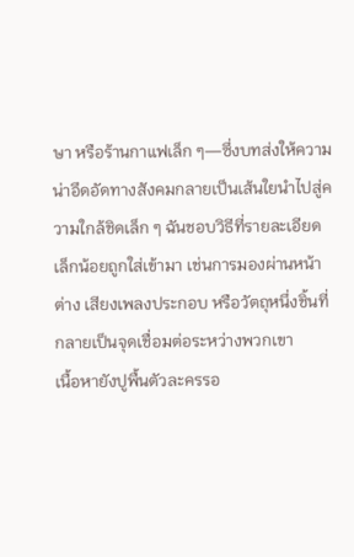ษา หรือร้านกาแฟเล็ก ๆ—ซึ่งบทส่งให้ความน่าอึดอัดทางสังคมกลายเป็นเส้นใยนำไปสู่ความใกล้ชิดเล็ก ๆ ฉันชอบวิธีที่รายละเอียดเล็กน้อยถูกใส่เข้ามา เช่นการมองผ่านหน้าต่าง เสียงเพลงประกอบ หรือวัตถุหนึ่งชิ้นที่กลายเป็นจุดเชื่อมต่อระหว่างพวกเขา
เนื้อหายังปูพื้นตัวละครรอ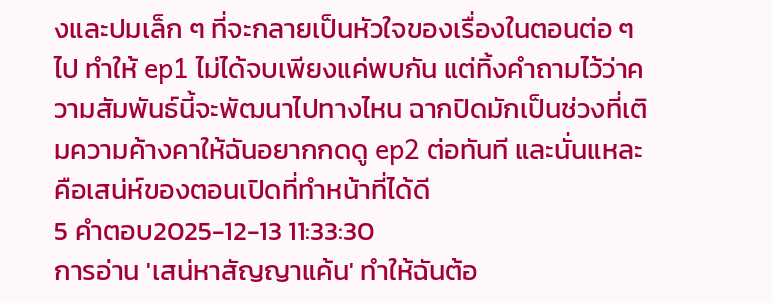งและปมเล็ก ๆ ที่จะกลายเป็นหัวใจของเรื่องในตอนต่อ ๆ ไป ทำให้ ep1 ไม่ได้จบเพียงแค่พบกัน แต่ทิ้งคำถามไว้ว่าความสัมพันธ์นี้จะพัฒนาไปทางไหน ฉากปิดมักเป็นช่วงที่เติมความค้างคาให้ฉันอยากกดดู ep2 ต่อทันที และนั่นแหละคือเสน่ห์ของตอนเปิดที่ทำหน้าที่ได้ดี
5 คำตอบ2025-12-13 11:33:30
การอ่าน 'เสน่หาสัญญาแค้น' ทำให้ฉันต้อ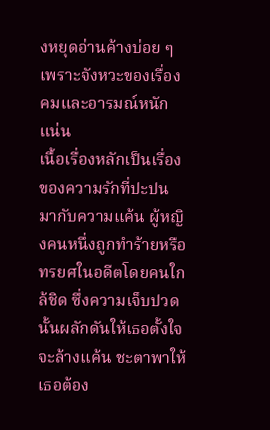งหยุดอ่านค้างบ่อย ๆ เพราะจังหวะของเรื่องคมและอารมณ์หนักแน่น
เนื้อเรื่องหลักเป็นเรื่องของความรักที่ปะปนมากับความแค้น ผู้หญิงคนหนึ่งถูกทำร้ายหรือทรยศในอดีตโดยคนใกล้ชิด ซึ่งความเจ็บปวดนั้นผลักดันให้เธอตั้งใจจะล้างแค้น ชะตาพาให้เธอต้อง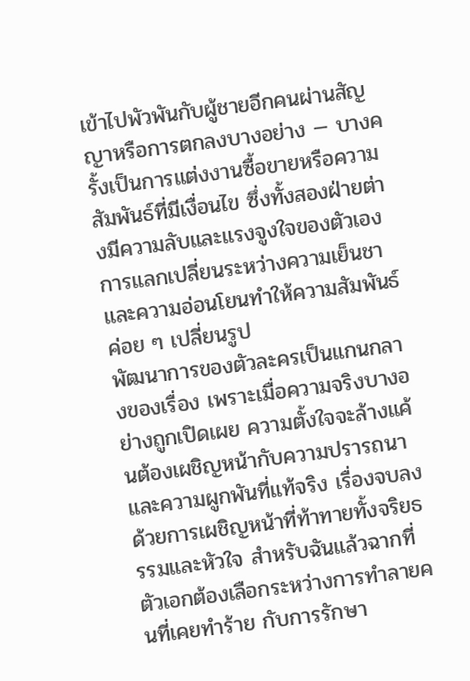เข้าไปพัวพันกับผู้ชายอีกคนผ่านสัญญาหรือการตกลงบางอย่าง — บางครั้งเป็นการแต่งงานซื้อขายหรือความสัมพันธ์ที่มีเงื่อนไข ซึ่งทั้งสองฝ่ายต่างมีความลับและแรงจูงใจของตัวเอง การแลกเปลี่ยนระหว่างความเย็นชาและความอ่อนโยนทำให้ความสัมพันธ์ค่อย ๆ เปลี่ยนรูป
พัฒนาการของตัวละครเป็นแกนกลางของเรื่อง เพราะเมื่อความจริงบางอย่างถูกเปิดเผย ความตั้งใจจะล้างแค้นต้องเผชิญหน้ากับความปรารถนาและความผูกพันที่แท้จริง เรื่องจบลงด้วยการเผชิญหน้าที่ท้าทายทั้งจริยธรรมและหัวใจ สำหรับฉันแล้วฉากที่ตัวเอกต้องเลือกระหว่างการทำลายคนที่เคยทำร้าย กับการรักษา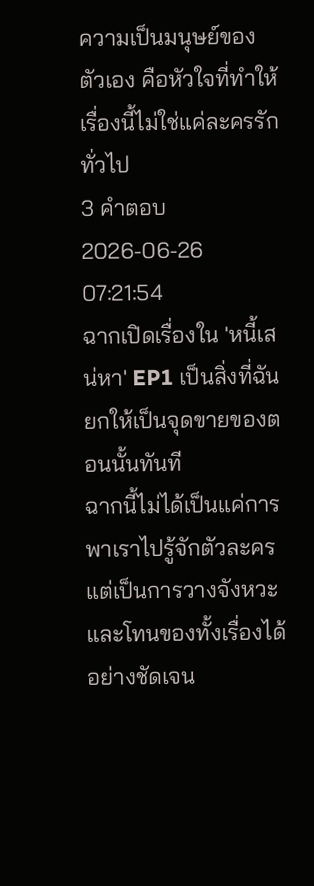ความเป็นมนุษย์ของตัวเอง คือหัวใจที่ทำให้เรื่องนี้ไม่ใช่แค่ละครรักทั่วไป
3 คำตอบ2026-06-26 07:21:54
ฉากเปิดเรื่องใน 'หนี้เสน่หา' EP1 เป็นสิ่งที่ฉันยกให้เป็นจุดขายของตอนนั้นทันที
ฉากนี้ไม่ได้เป็นแค่การพาเราไปรู้จักตัวละคร แต่เป็นการวางจังหวะและโทนของทั้งเรื่องได้อย่างชัดเจน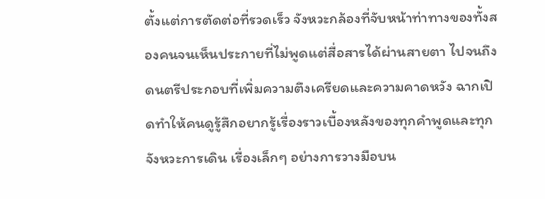ตั้งแต่การตัดต่อที่รวดเร็ว จังหวะกล้องที่จับหน้าท่าทางของทั้งสองคนจนเห็นประกายที่ไม่พูดแต่สื่อสารได้ผ่านสายตา ไปจนถึงดนตรีประกอบที่เพิ่มความตึงเครียดและความคาดหวัง ฉากเปิดทำให้คนดูรู้สึกอยากรู้เรื่องราวเบื้องหลังของทุกคำพูดและทุกจังหวะการเดิน เรื่องเล็กๆ อย่างการวางมือบน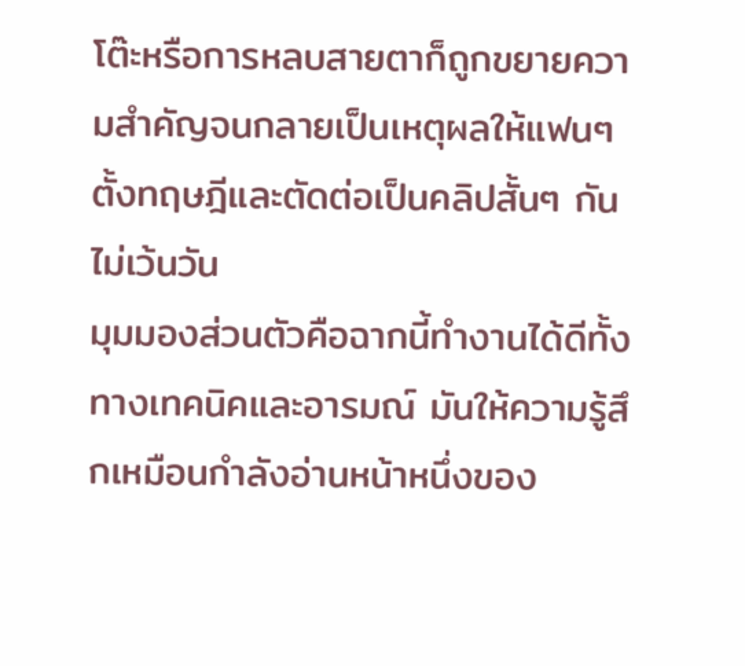โต๊ะหรือการหลบสายตาก็ถูกขยายความสำคัญจนกลายเป็นเหตุผลให้แฟนๆ ตั้งทฤษฎีและตัดต่อเป็นคลิปสั้นๆ กันไม่เว้นวัน
มุมมองส่วนตัวคือฉากนี้ทำงานได้ดีทั้งทางเทคนิคและอารมณ์ มันให้ความรู้สึกเหมือนกำลังอ่านหน้าหนึ่งของ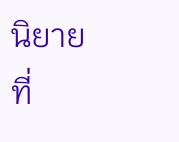นิยายที่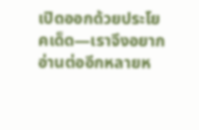เปิดออกด้วยประโยคเด็ด—เราจึงอยากอ่านต่ออีกหลายห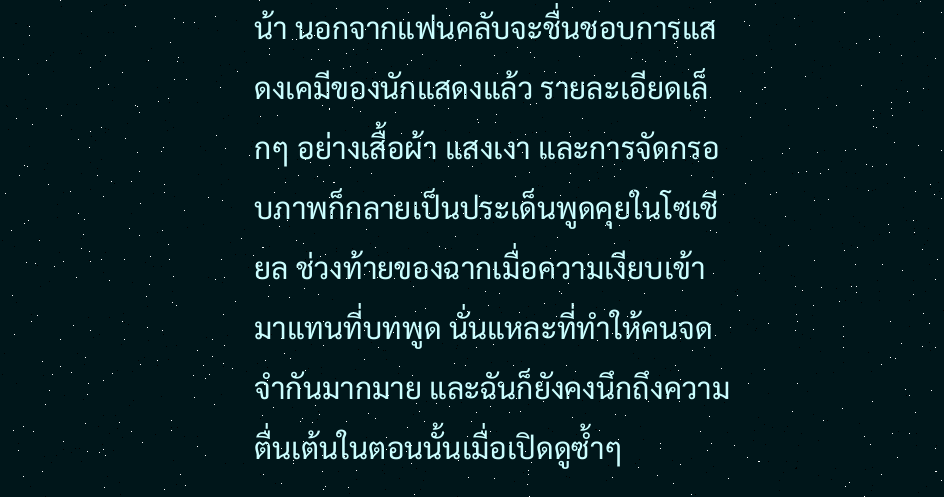น้า นอกจากแฟนคลับจะชื่นชอบการแสดงเคมีของนักแสดงแล้ว รายละเอียดเล็กๆ อย่างเสื้อผ้า แสงเงา และการจัดกรอบภาพก็กลายเป็นประเด็นพูดคุยในโซเชียล ช่วงท้ายของฉากเมื่อความเงียบเข้ามาแทนที่บทพูด นั่นแหละที่ทำให้คนจดจำกันมากมาย และฉันก็ยังคงนึกถึงความตื่นเต้นในตอนนั้นเมื่อเปิดดูซ้ำๆ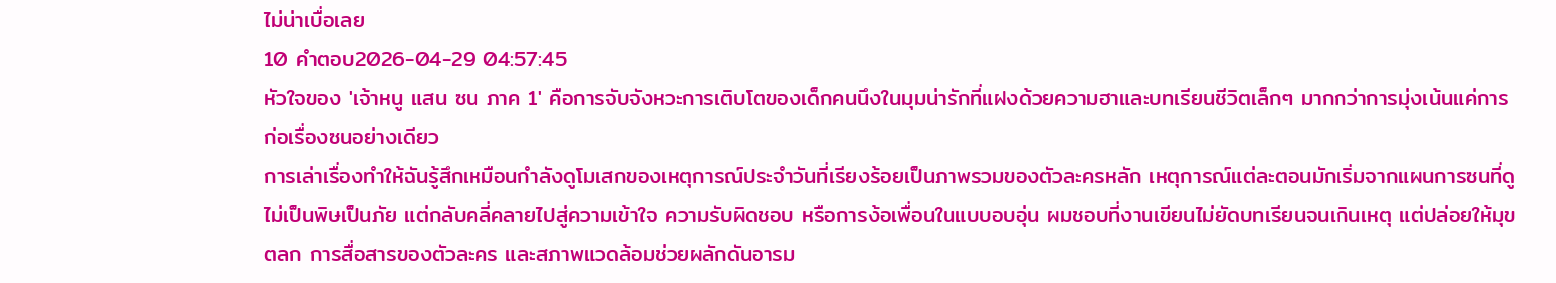ไม่น่าเบื่อเลย
10 คำตอบ2026-04-29 04:57:45
หัวใจของ 'เจ้าหนู แสน ซน ภาค 1' คือการจับจังหวะการเติบโตของเด็กคนนึงในมุมน่ารักที่แฝงด้วยความฮาและบทเรียนชีวิตเล็กๆ มากกว่าการมุ่งเน้นแค่การก่อเรื่องซนอย่างเดียว
การเล่าเรื่องทำให้ฉันรู้สึกเหมือนกำลังดูโมเสกของเหตุการณ์ประจำวันที่เรียงร้อยเป็นภาพรวมของตัวละครหลัก เหตุการณ์แต่ละตอนมักเริ่มจากแผนการซนที่ดูไม่เป็นพิษเป็นภัย แต่กลับคลี่คลายไปสู่ความเข้าใจ ความรับผิดชอบ หรือการง้อเพื่อนในแบบอบอุ่น ผมชอบที่งานเขียนไม่ยัดบทเรียนจนเกินเหตุ แต่ปล่อยให้มุขตลก การสื่อสารของตัวละคร และสภาพแวดล้อมช่วยผลักดันอารม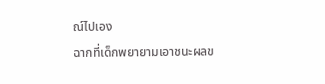ณ์ไปเอง
ฉากที่เด็กพยายามเอาชนะผลข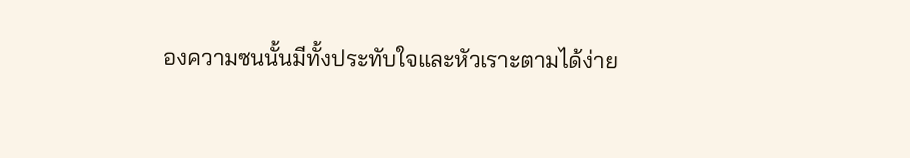องความซนนั้นมีทั้งประทับใจและหัวเราะตามได้ง่าย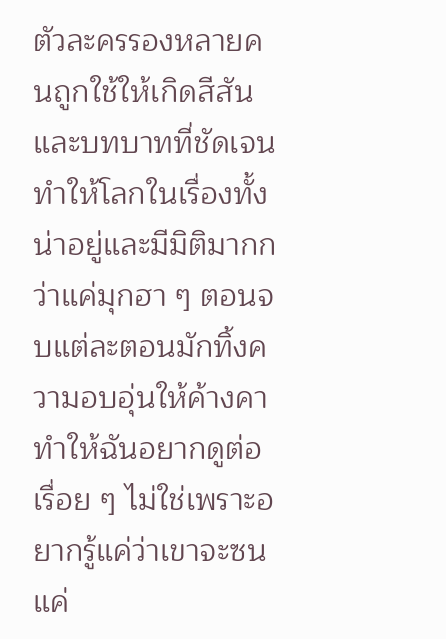ตัวละครรองหลายคนถูกใช้ให้เกิดสีสันและบทบาทที่ชัดเจน ทำให้โลกในเรื่องทั้งน่าอยู่และมีมิติมากกว่าแค่มุกฮา ๆ ตอนจบแต่ละตอนมักทิ้งความอบอุ่นให้ค้างคา ทำให้ฉันอยากดูต่อเรื่อย ๆ ไม่ใช่เพราะอยากรู้แค่ว่าเขาจะซนแค่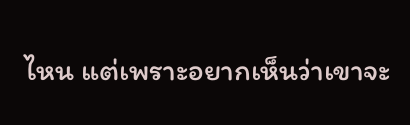ไหน แต่เพราะอยากเห็นว่าเขาจะ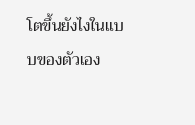โตขึ้นยังไงในแบบของตัวเอง